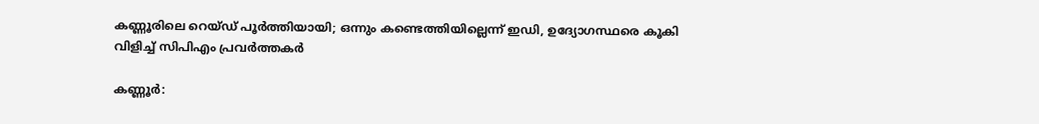കണ്ണൂരിലെ റെയ്ഡ് പൂർത്തിയായി; ഒന്നും കണ്ടെത്തിയില്ലെന്ന് ഇഡി, ഉദ്യോഗസ്ഥരെ കൂകി വിളിച്ച് സിപിഎം പ്രവർത്തകർ

കണ്ണൂർ: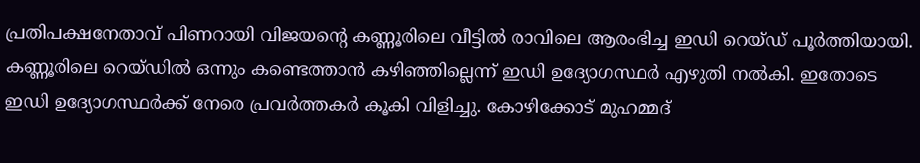പ്രതിപക്ഷനേതാവ് പിണറായി വിജയന്റെ കണ്ണൂരിലെ വീട്ടിൽ രാവിലെ ആരംഭിച്ച ഇഡി റെയ്ഡ് പൂർത്തിയായി. കണ്ണൂരിലെ റെയ്ഡിൽ ഒന്നും കണ്ടെത്താൻ കഴിഞ്ഞില്ലെന്ന് ഇഡി ഉദ്യോഗസ്ഥർ എഴുതി നൽകി. ഇതോടെ ഇഡി ഉദ്യോഗസ്ഥർക്ക് നേരെ പ്രവർത്തകർ കൂകി വിളിച്ചു. കോഴിക്കോട് മുഹമ്മദ്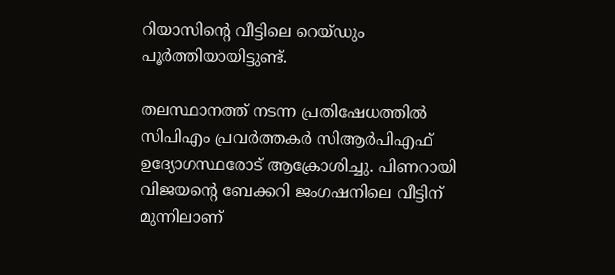റിയാസിന്റെ വീട്ടിലെ റെയ്ഡും പൂർത്തിയായിട്ടുണ്ട്.

തലസ്ഥാനത്ത് നടന്ന പ്രതിഷേധത്തിൽ സിപിഎം പ്രവർത്തകർ സിആർപിഎഫ് ഉദ്യോഗസ്ഥരോട് ആക്രോശിച്ചു. പിണറായി വിജയന്റെ ബേക്കറി ജംഗഷനിലെ വീട്ടിന് മുന്നിലാണ്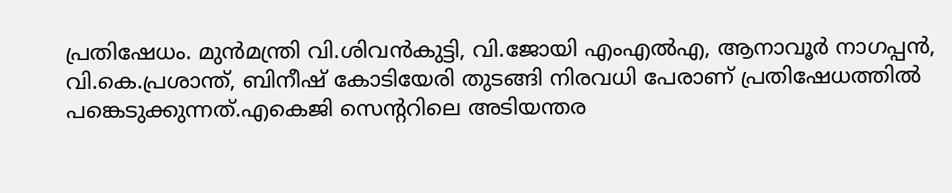പ്രതിഷേധം. മുന്‍മന്ത്രി വി.ശിവന്‍കുട്ടി, വി.ജോയി എംഎല്‍എ, ആനാവൂര്‍ നാഗപ്പന്‍, വി.കെ.പ്രശാന്ത്, ബിനീഷ് കോടിയേരി തുടങ്ങി നിരവധി പേരാണ് പ്രതിഷേധത്തില്‍ പങ്കെടുക്കുന്നത്.എകെജി സെന്ററിലെ അടിയന്തര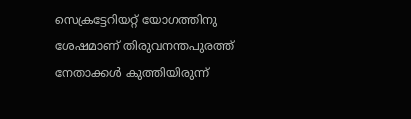സെക്രട്ടേറിയറ്റ് യോഗത്തിനു ശേഷമാണ് തിരുവനന്തപുരത്ത് നേതാക്കൾ കുത്തിയിരുന്ന്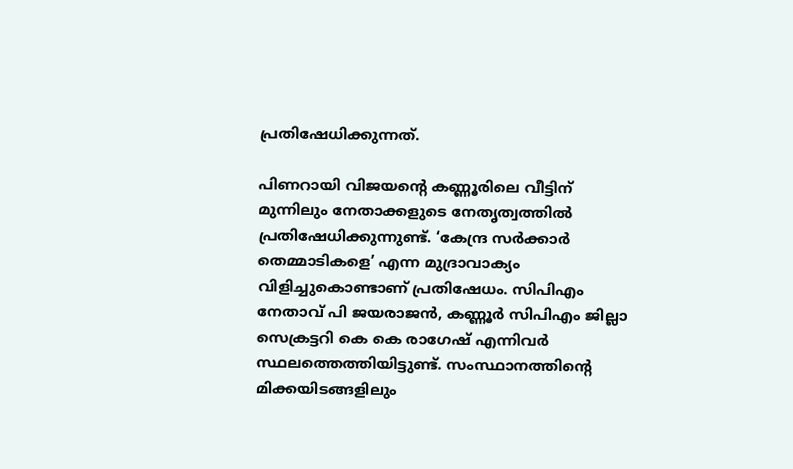പ്രതിഷേധിക്കുന്നത്.

പിണറായി വിജയന്റെ കണ്ണൂരിലെ വീട്ടിന് മുന്നിലും നേതാക്കളുടെ നേതൃത്വത്തിൽ പ്രതിഷേധിക്കുന്നുണ്ട്. ‘കേന്ദ്ര സർക്കാർ തെമ്മാടികളെ’ എന്ന മുദ്രാവാക്യം വിളിച്ചുകൊണ്ടാണ് പ്രതിഷേധം. സിപിഎം നേതാവ് പി ജയരാജൻ, കണ്ണൂർ സിപിഎം ജില്ലാ സെക്രട്ടറി കെ കെ രാഗേഷ് എന്നിവർ സ്ഥലത്തെത്തിയിട്ടുണ്ട്. സംസ്ഥാനത്തിന്റെ മിക്കയിടങ്ങളിലും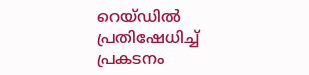റെയ്ഡിൽ പ്രതിഷേധിച്ച് പ്രകടനം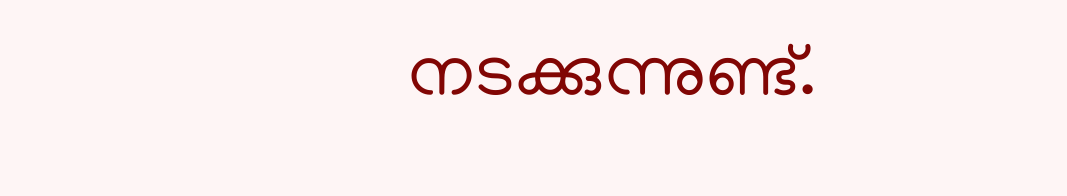നടക്കുന്നുണ്ട്.